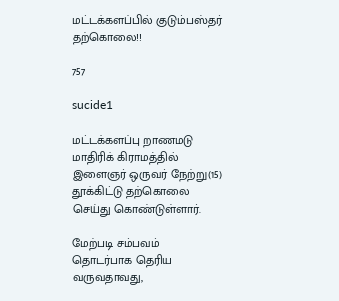மட்டக்களப்பில் குடும்பஸ்தர் தற்கொலை!!

757

sucide1

மட்டக்களப்பு றாணமடு மாதிரிக் கிராமத்தில் இளைஞர் ஒருவர் நேற்று(15) தூக்கிட்டு தற்கொலை செய்து கொண்டுள்ளார்.

மேற்படி சம்பவம் தொடர்பாக தெரிய வருவதாவது,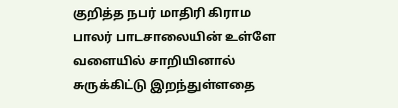குறித்த நபர் மாதிரி கிராம பாலர் பாடசாலையின் உள்ளே வளையில் சாறியினால் சுருக்கிட்டு இறந்துள்ளதை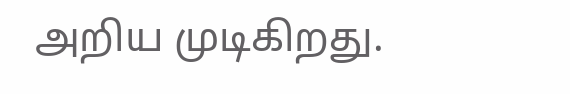அறிய முடிகிறது.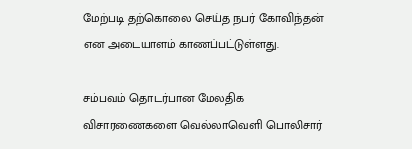மேற்படி தற்கொலை செய்த நபர் கோவிந்தன் என அடையாளம் காணப்பட்டுள்ளது.

சம்பவம் தொடர்பான மேலதிக விசாரணைகளை வெல்லாவெளி பொலிசார்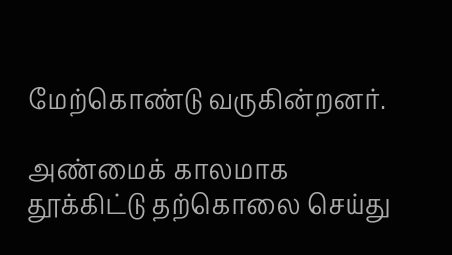மேற்கொண்டு வருகின்றனர்.

அண்மைக் காலமாக தூக்கிட்டு தற்கொலை செய்து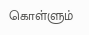கொள்ளும்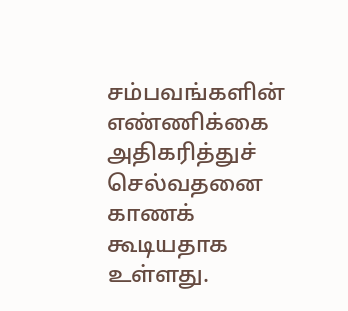சம்பவங்களின் எண்ணிக்கை அதிகரித்துச் செல்வதனை காணக் கூடியதாக உள்ளது.